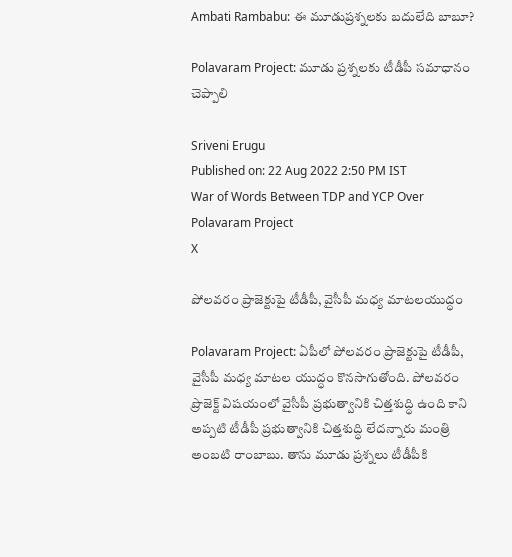Ambati Rambabu: ఈ మూడుప్రశ్నలకు బదులేది బాబూ?

Polavaram Project: మూడు ప్రశ్నలకు టీడీపీ సమాధానం చెప్పాలి

Sriveni Erugu
Published on: 22 Aug 2022 2:50 PM IST
War of Words Between TDP and YCP Over Polavaram Project
X

పోలవరం ప్రాజెక్టుపై టీడీపీ, వైసీపీ మధ్య మాటలయుద్ధం

Polavaram Project: ఏపీలో పోలవరం ప్రాజెక్టుపై టీడీపీ, వైసీపీ మధ్య మాటల యుద్ధం కొనసాగుతోంది. పోలవరం ప్రొజెక్ట్ విషయంలో వైసీపీ ప్రభుత్వానికి చిత్తశుద్ధి ఉంది కాని అప్పటి టీడీపీ ప్రభుత్వానికి చిత్తశుద్ధి లేదన్నారు మంత్రి అంబటి రాంబాబు. తాను మూడు ప్రశ్నలు టీడీపీకి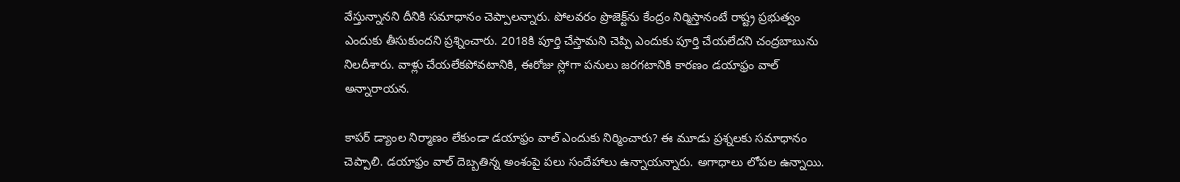వేస్తున్నానని దీనికి సమాధానం చెప్పాలన్నారు. పోలవరం ప్రొజెక్ట్‌‌ను కేంద్రం నిర్మిస్తానంటే రాష్ట్ర ప్రభుత్వం ఎందుకు తీసుకుందని ప్రశ్నించారు. 2018కి పూర్తి చేస్తామని చెప్పి ఎందుకు పూర్తి చేయలేదని చంద్రబాబును నిలదీశారు. వాళ్లు చేయలేకపోవటానికి, ఈరోజు స్లోగా పనులు జరగటానికి కారణం డయాఫ్రం వాల్ అన్నారాయన.

కాపర్ డ్యాంల నిర్మాణం లేకుండా డయాఫ్రం వాల్ ఎందుకు నిర్మించారు? ఈ మూడు ప్రశ్నలకు సమాధానం చెప్పాలి. డయాఫ్రం వాల్ దెబ్బతిన్న అంశంపై పలు సందేహాలు ఉన్నాయన్నారు. అగాధాలు లోపల ఉన్నాయి.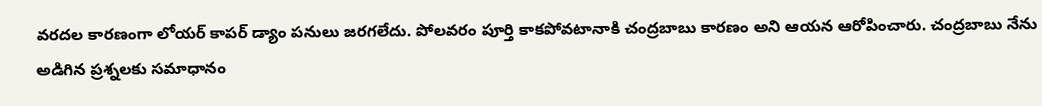వరదల కారణంగా లోయర్ కాపర్ డ్యాం పనులు జరగలేదు. పోలవరం పూర్తి కాకపోవటానాకి చంద్రబాబు కారణం అని ఆయన ఆరోపించారు. చంద్రబాబు నేను అడిగిన ప్రశ్నలకు సమాధానం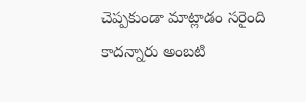చెప్పకుండా మాట్లాడం సరైంది కాదన్నారు అంబటి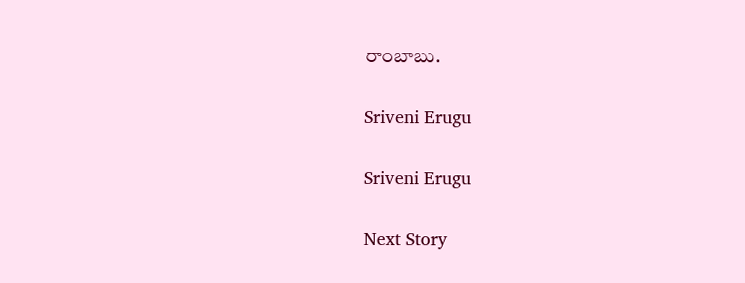రాంబాబు.

Sriveni Erugu

Sriveni Erugu

Next Story